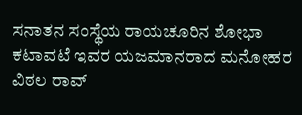ಸನಾತನ ಸಂಸ್ಥೆಯ ರಾಯಚೂರಿನ ಶೋಭಾ ಕಟಾವಟೆ ಇವರ ಯಜಮಾನರಾದ ಮನೋಹರ ವಿಠಲ ರಾವ್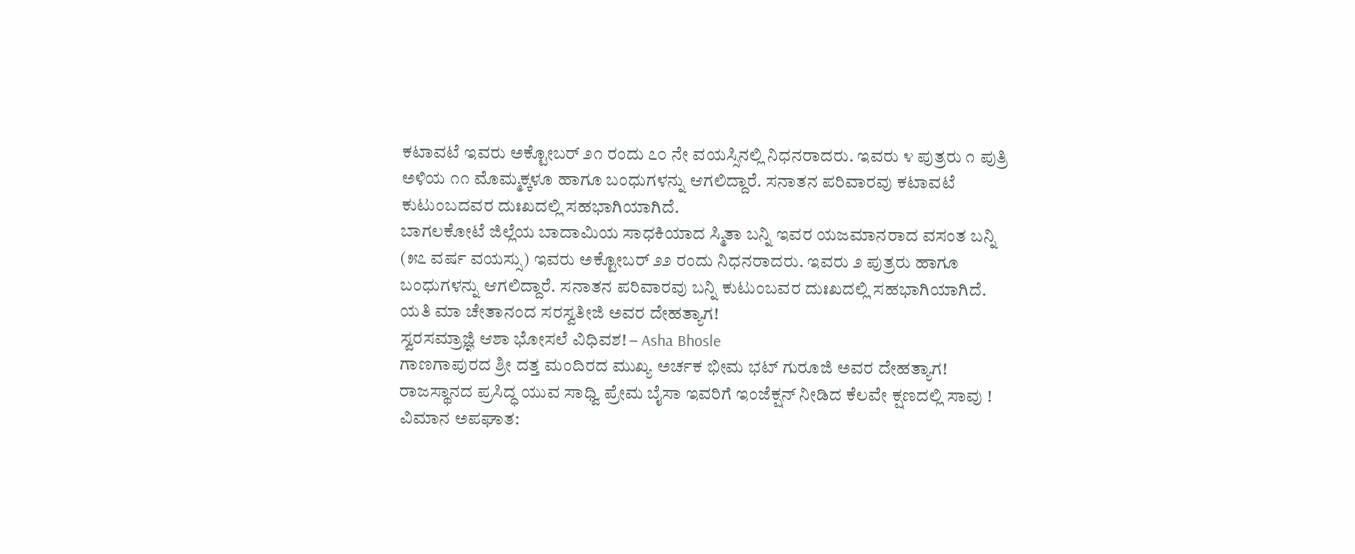ಕಟಾವಟೆ ಇವರು ಅಕ್ಟೋಬರ್ ೨೧ ರಂದು ೭೦ ನೇ ವಯಸ್ಸಿನಲ್ಲಿ ನಿಧನರಾದರು. ಇವರು ೪ ಪುತ್ರರು ೧ ಪುತ್ರಿ ಅಳಿಯ ೧೧ ಮೊಮ್ಮಕ್ಕಳೂ ಹಾಗೂ ಬಂಧುಗಳನ್ನು ಆಗಲಿದ್ದಾರೆ. ಸನಾತನ ಪರಿವಾರವು ಕಟಾವಟೆ ಕುಟುಂಬದವರ ದುಃಖದಲ್ಲಿ ಸಹಭಾಗಿಯಾಗಿದೆ.
ಬಾಗಲಕೋಟೆ ಜಿಲ್ಲೆಯ ಬಾದಾಮಿಯ ಸಾಧಕಿಯಾದ ಸ್ಮಿತಾ ಬನ್ನಿ ಇವರ ಯಜಮಾನರಾದ ವಸಂತ ಬನ್ನಿ (೫೭ ವರ್ಷ ವಯಸ್ಸು) ಇವರು ಅಕ್ಟೋಬರ್ ೨೨ ರಂದು ನಿಧನರಾದರು. ಇವರು ೨ ಪುತ್ರರು ಹಾಗೂ ಬಂಧುಗಳನ್ನು ಆಗಲಿದ್ದಾರೆ. ಸನಾತನ ಪರಿವಾರವು ಬನ್ನಿ ಕುಟುಂಬವರ ದುಃಖದಲ್ಲಿ ಸಹಭಾಗಿಯಾಗಿದೆ.
ಯತಿ ಮಾ ಚೇತಾನಂದ ಸರಸ್ವತೀಜಿ ಅವರ ದೇಹತ್ಯಾಗ!
ಸ್ವರಸಮ್ರಾಜ್ಞಿ ಆಶಾ ಭೋಸಲೆ ವಿಧಿವಶ! – Asha Bhosle
ಗಾಣಗಾಪುರದ ಶ್ರೀ ದತ್ತ ಮಂದಿರದ ಮುಖ್ಯ ಅರ್ಚಕ ಭೀಮ ಭಟ್ ಗುರೂಜಿ ಅವರ ದೇಹತ್ಯಾಗ!
ರಾಜಸ್ಥಾನದ ಪ್ರಸಿದ್ಧ ಯುವ ಸಾಧ್ವಿ ಪ್ರೇಮ ಬೈಸಾ ಇವರಿಗೆ ಇಂಜೆಕ್ಷನ್ ನೀಡಿದ ಕೆಲವೇ ಕ್ಷಣದಲ್ಲಿ ಸಾವು !
ವಿಮಾನ ಅಪಘಾತ: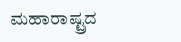ಮಹಾರಾಷ್ಟ್ರದ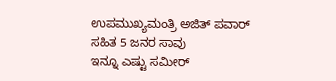ಉಪಮುಖ್ಯಮಂತ್ರಿ ಅಜಿತ್ ಪವಾರ್ ಸಹಿತ 5 ಜನರ ಸಾವು
ಇನ್ನೂ ಎಷ್ಟು ಸಮೀರ್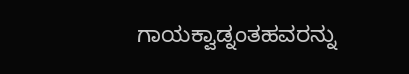ಗಾಯಕ್ವಾಡ್ನಂತಹವರನ್ನು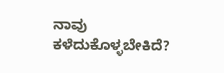ನಾವು ಕಳೆದುಕೊಳ್ಳಬೇಕಿದೆ?